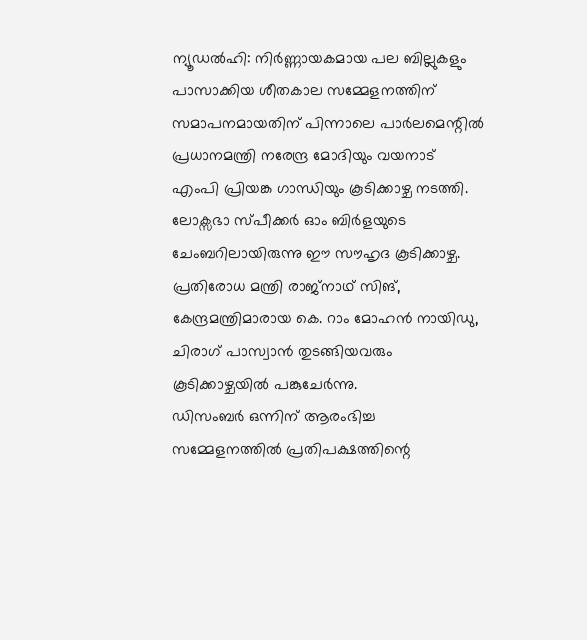ന്യൂഡൽഹി: നിർണ്ണായകമായ പല ബില്ലുകളും പാസാക്കിയ ശീതകാല സമ്മേളനത്തിന് സമാപനമായതിന് പിന്നാലെ പാർലമെന്റിൽ പ്രധാനമന്ത്രി നരേന്ദ്ര മോദിയും വയനാട് എംപി പ്രിയങ്ക ഗാന്ധിയും കൂടിക്കാഴ്ച നടത്തി. ലോക്സഭാ സ്പീക്കർ ഓം ബിർളയുടെ ചേംബറിലായിരുന്നു ഈ സൗഹൃദ കൂടിക്കാഴ്ച. പ്രതിരോധ മന്ത്രി രാജ്നാഥ് സിങ്, കേന്ദ്രമന്ത്രിമാരായ കെ. റാം മോഹൻ നായിഡു, ചിരാഗ് പാസ്വാൻ തുടങ്ങിയവരും കൂടിക്കാഴ്ചയിൽ പങ്കുചേർന്നു.
ഡിസംബർ ഒന്നിന് ആരംഭിച്ച സമ്മേളനത്തിൽ പ്രതിപക്ഷത്തിന്റെ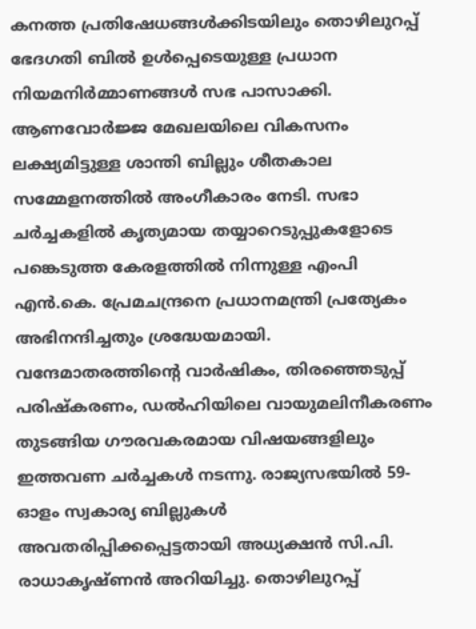കനത്ത പ്രതിഷേധങ്ങൾക്കിടയിലും തൊഴിലുറപ്പ് ഭേദഗതി ബിൽ ഉൾപ്പെടെയുള്ള പ്രധാന നിയമനിർമ്മാണങ്ങൾ സഭ പാസാക്കി. ആണവോർജ്ജ മേഖലയിലെ വികസനം ലക്ഷ്യമിട്ടുള്ള ശാന്തി ബില്ലും ശീതകാല സമ്മേളനത്തിൽ അംഗീകാരം നേടി. സഭാ ചർച്ചകളിൽ കൃത്യമായ തയ്യാറെടുപ്പുകളോടെ പങ്കെടുത്ത കേരളത്തിൽ നിന്നുള്ള എംപി എൻ.കെ. പ്രേമചന്ദ്രനെ പ്രധാനമന്ത്രി പ്രത്യേകം അഭിനന്ദിച്ചതും ശ്രദ്ധേയമായി.
വന്ദേമാതരത്തിന്റെ വാർഷികം, തിരഞ്ഞെടുപ്പ് പരിഷ്കരണം, ഡൽഹിയിലെ വായുമലിനീകരണം തുടങ്ങിയ ഗൗരവകരമായ വിഷയങ്ങളിലും ഇത്തവണ ചർച്ചകൾ നടന്നു. രാജ്യസഭയിൽ 59-ഓളം സ്വകാര്യ ബില്ലുകൾ അവതരിപ്പിക്കപ്പെട്ടതായി അധ്യക്ഷൻ സി.പി. രാധാകൃഷ്ണൻ അറിയിച്ചു. തൊഴിലുറപ്പ്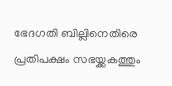ഭേദഗതി ബില്ലിനെതിരെ പ്രതിപക്ഷം സഭയ്ക്കകത്തും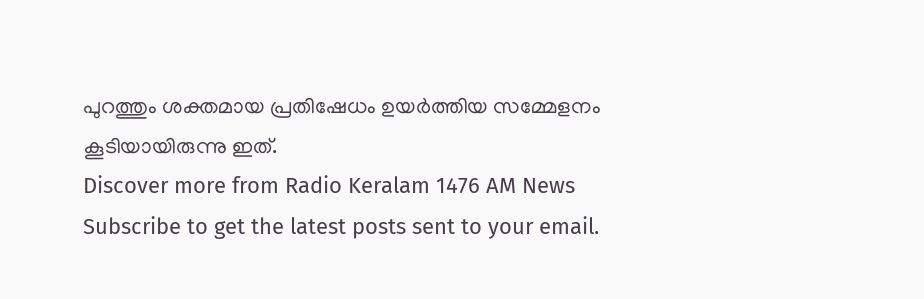പുറത്തും ശക്തമായ പ്രതിഷേധം ഉയർത്തിയ സമ്മേളനം കൂടിയായിരുന്നു ഇത്.
Discover more from Radio Keralam 1476 AM News
Subscribe to get the latest posts sent to your email.